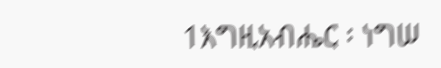1እግዚአብሔር ፡ ነግሠ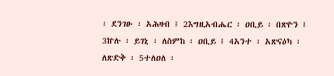፡ ደንገፁ ፡ አሕዛብ ፤ 2እግዚአብሔር ፡ ዐቢይ ፡ በጽዮን ፤ 3ኵሉ ፡ ይገኒ ፡ ለስምከ ፡ ዐቢይ ፤ 4አንተ ፡ አጽናዕካ ፡ ለጽድቅ ፡ 5ተለዐለ ፡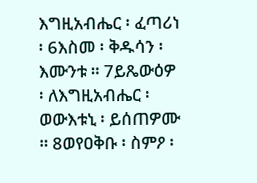እግዚአብሔር ፡ ፈጣሪነ ፡ 6እስመ ፡ ቅዱሳን ፡ እሙንቱ ። 7ይጼውዕዎ ፡ ለእግዚአብሔር ፡ ወውእቱኒ ፡ ይሰጠዎሙ ። 8ወየዐቅቡ ፡ ስምዖ ፡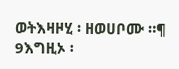ወትእዛዞሂ ፡ ዘወሀቦሙ ።¶ 9እግዚኦ ፡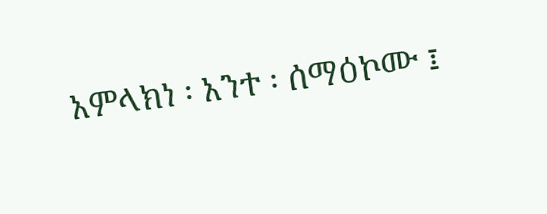አምላክነ ፡ አንተ ፡ ሰማዕኮሙ ፤